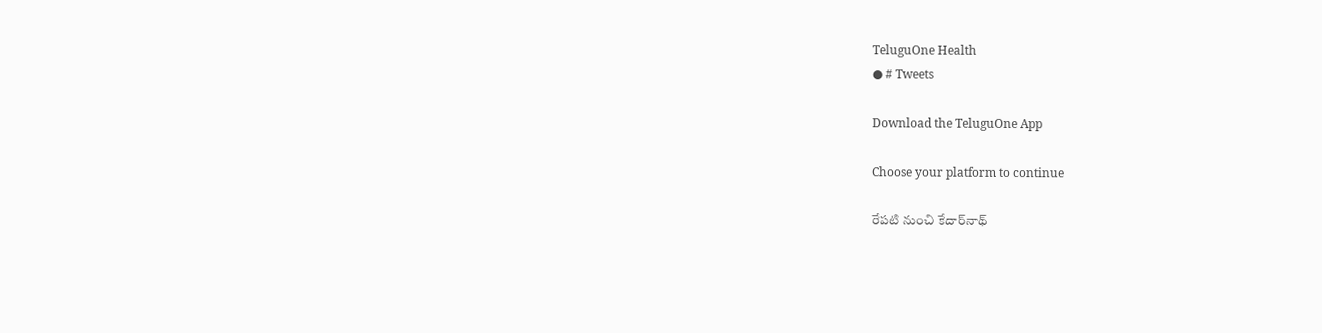TeluguOne Health
● # Tweets

Download the TeluguOne App

Choose your platform to continue

రేపటి నుంచి కేదార్‌నాథ్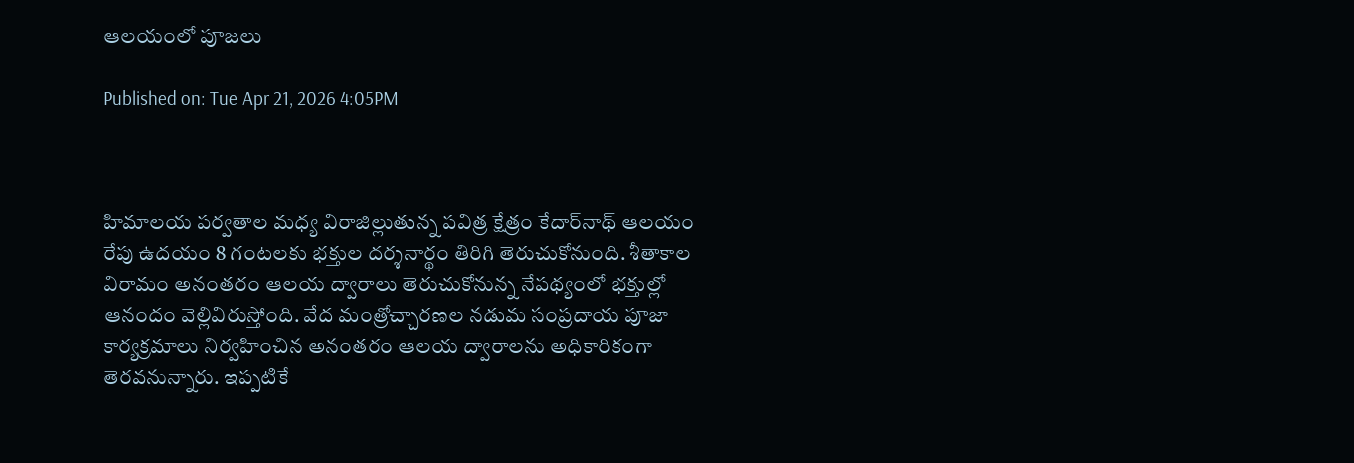ఆలయంలో పూజలు

Published on: Tue Apr 21, 2026 4:05PM



హిమాలయ పర్వతాల మధ్య విరాజిల్లుతున్న పవిత్ర క్షేత్రం కేదార్‌నాథ్ ఆలయం రేపు ఉదయం 8 గంటలకు భక్తుల దర్శనార్థం తిరిగి తెరుచుకోనుంది. శీతాకాల విరామం అనంతరం ఆలయ ద్వారాలు తెరుచుకోనున్న నేపథ్యంలో భక్తుల్లో ఆనందం వెల్లివిరుస్తోంది. వేద మంత్రోచ్చారణల నడుమ సంప్రదాయ పూజా కార్యక్రమాలు నిర్వహించిన అనంతరం ఆలయ ద్వారాలను అధికారికంగా తెరవనున్నారు. ఇప్పటికే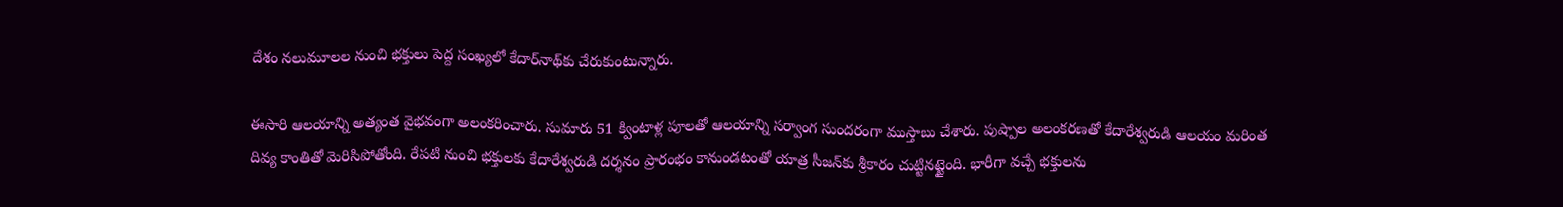దేశం నలుమూలల నుంచి భక్తులు పెద్ద సంఖ్యలో కేదార్‌నాథ్‌కు చేరుకుంటున్నారు.

ఈసారి ఆలయాన్ని అత్యంత వైభవంగా అలంకరించారు. సుమారు 51 క్వింటాళ్ల పూలతో ఆలయాన్ని సర్వాంగ సుందరంగా ముస్తాబు చేశారు. పుష్పాల అలంకరణతో కేదారేశ్వరుడి ఆలయం మరింత దివ్య కాంతితో మెరిసిపోతోంది. రేపటి నుంచి భక్తులకు కేదారేశ్వరుడి దర్శనం ప్రారంభం కానుండటంతో యాత్ర సీజన్‌కు శ్రీకారం చుట్టినట్టైంది. భారీగా వచ్చే భక్తులను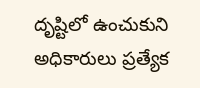దృష్టిలో ఉంచుకుని అధికారులు ప్రత్యేక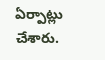ఏర్పాట్లు చేశారు.